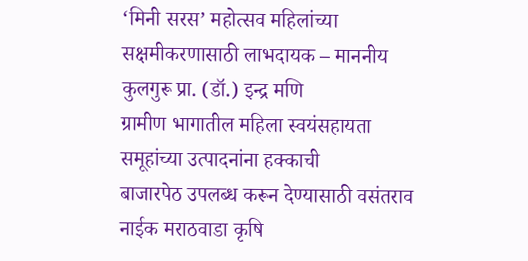‘मिनी सरस’ महोत्सव महिलांच्या सक्षमीकरणासाठी लाभदायक – माननीय कुलगुरू प्रा. (डॉ.) इन्द्र मणि
ग्रामीण भागातील महिला स्वयंसहायता समूहांच्या उत्पादनांना हक्काची
बाजारपेठ उपलब्ध करून देण्यासाठी वसंतराव नाईक मराठवाडा कृषि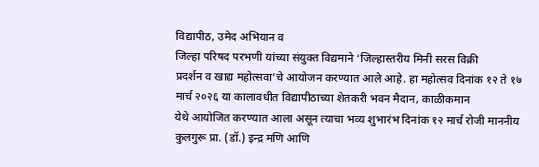विद्यापीठ, उमेद अभियान व
जिल्हा परिषद परभणी यांच्या संयुक्त विद्यमाने ‘जिल्हास्तरीय मिनी सरस विक्री
प्रदर्शन व खाद्य महोत्सवा’चे आयोजन करण्यात आले आहे. हा महोत्सव दिनांक १२ ते १७
मार्च २०२६ या कालावधीत विद्यापीठाच्या शेतकरी भवन मैदान, काळीकमान
येथे आयोजित करण्यात आला असून त्याचा भव्य शुभारंभ दिनांक १२ मार्च रोजी माननीय
कुलगुरू प्रा. (डॉ.) इन्द्र मणि आणि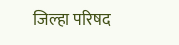जिल्हा परिषद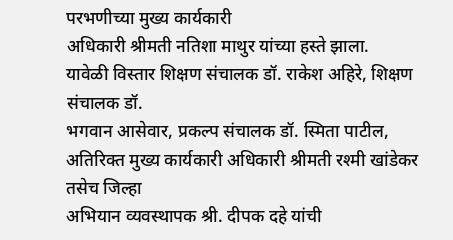परभणीच्या मुख्य कार्यकारी
अधिकारी श्रीमती नतिशा माथुर यांच्या हस्ते झाला.
यावेळी विस्तार शिक्षण संचालक डॉ. राकेश अहिरे, शिक्षण संचालक डॉ.
भगवान आसेवार, प्रकल्प संचालक डॉ. स्मिता पाटील, अतिरिक्त मुख्य कार्यकारी अधिकारी श्रीमती रश्मी खांडेकर तसेच जिल्हा
अभियान व्यवस्थापक श्री. दीपक दहे यांची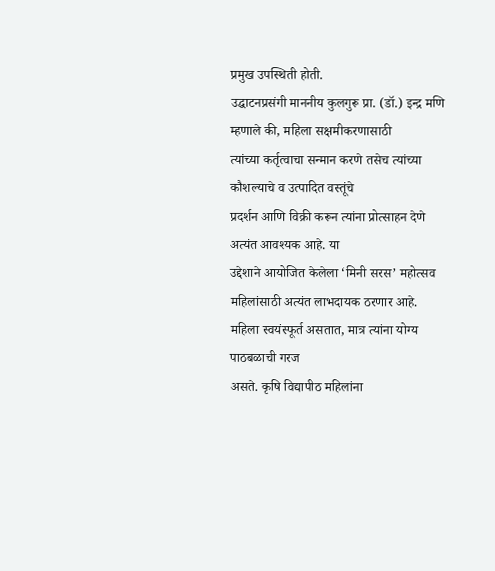प्रमुख उपस्थिती होती.
उद्घाटनप्रसंगी माननीय कुलगुरू प्रा. (डॉ.) इन्द्र मणि म्हणाले की, महिला सक्षमीकरणासाठी
त्यांच्या कर्तृत्वाचा सन्मान करणे तसेच त्यांच्या कौशल्याचे व उत्पादित वस्तूंचे
प्रदर्शन आणि विक्री करून त्यांना प्रोत्साहन देणे अत्यंत आवश्यक आहे. या
उद्देशाने आयोजित केलेला ‘मिनी सरस’ महोत्सव महिलांसाठी अत्यंत लाभदायक ठरणार आहे.
महिला स्वयंस्फूर्त असतात, मात्र त्यांना योग्य पाठबळाची गरज
असते. कृषि विद्यापीठ महिलांना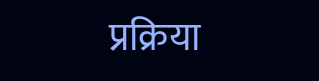प्रक्रिया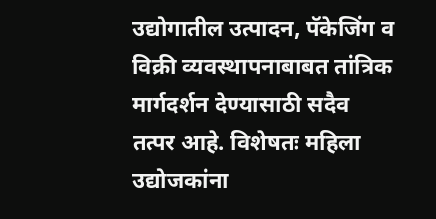उद्योगातील उत्पादन, पॅकेजिंग व विक्री व्यवस्थापनाबाबत तांत्रिक मार्गदर्शन देण्यासाठी सदैव
तत्पर आहे. विशेषतः महिला उद्योजकांना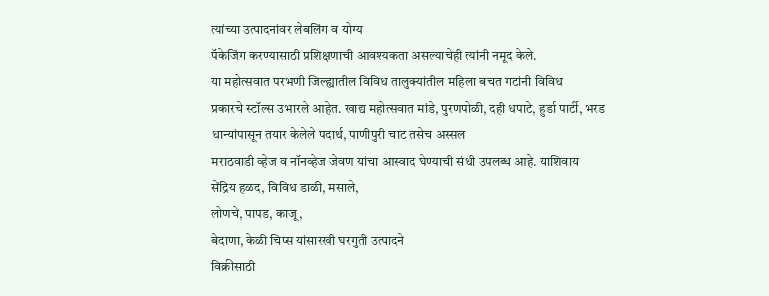त्यांच्या उत्पादनांवर लेबलिंग व योग्य
पॅकेजिंग करण्यासाठी प्रशिक्षणाची आवश्यकता असल्याचेही त्यांनी नमूद केले.
या महोत्सवात परभणी जिल्ह्यातील विविध तालुक्यांतील महिला बचत गटांनी विविध
प्रकारचे स्टॉल्स उभारले आहेत. खाद्य महोत्सवात मांडे, पुरणपोळी, दही धपाटे, हुर्डा पार्टी, भरड
धान्यांपासून तयार केलेले पदार्थ, पाणीपुरी चाट तसेच अस्सल
मराठवाडी व्हेज व नॉनव्हेज जेवण यांचा आस्वाद घेण्याची संधी उपलब्ध आहे. याशिवाय
सेंद्रिय हळद, विविध डाळी, मसाले,
लोणचे, पापड, काजू,
बेदाणा, केळी चिप्स यांसारखी घरगुती उत्पादने
विक्रीसाठी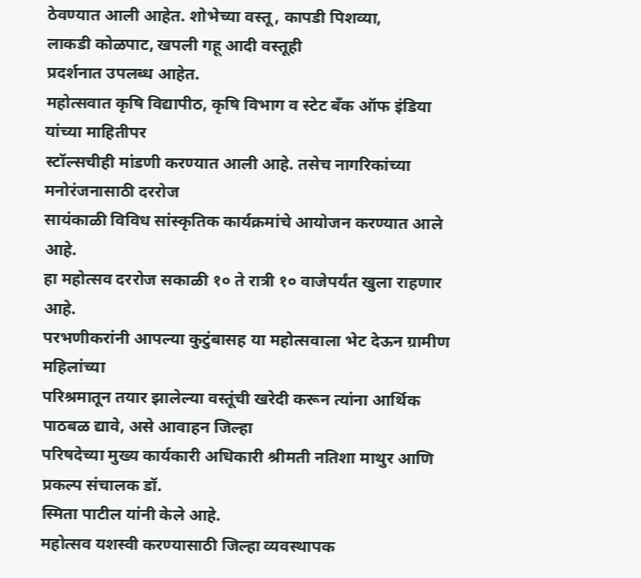ठेवण्यात आली आहेत. शोभेच्या वस्तू, कापडी पिशव्या,
लाकडी कोळपाट, खपली गहू आदी वस्तूही
प्रदर्शनात उपलब्ध आहेत.
महोत्सवात कृषि विद्यापीठ, कृषि विभाग व स्टेट बँक ऑफ इंडिया यांच्या माहितीपर
स्टॉल्सचीही मांडणी करण्यात आली आहे. तसेच नागरिकांच्या मनोरंजनासाठी दररोज
सायंकाळी विविध सांस्कृतिक कार्यक्रमांचे आयोजन करण्यात आले आहे.
हा महोत्सव दररोज सकाळी १० ते रात्री १० वाजेपर्यंत खुला राहणार आहे.
परभणीकरांनी आपल्या कुटुंबासह या महोत्सवाला भेट देऊन ग्रामीण महिलांच्या
परिश्रमातून तयार झालेल्या वस्तूंची खरेदी करून त्यांना आर्थिक पाठबळ द्यावे, असे आवाहन जिल्हा
परिषदेच्या मुख्य कार्यकारी अधिकारी श्रीमती नतिशा माथुर आणि प्रकल्प संचालक डॉ.
स्मिता पाटील यांनी केले आहे.
महोत्सव यशस्वी करण्यासाठी जिल्हा व्यवस्थापक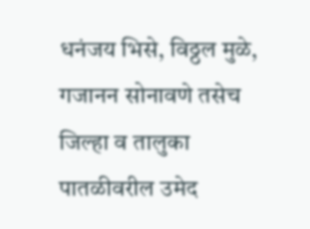धनंजय भिसे, विठ्ठल मुळे,
गजानन सोनावणे तसेच जिल्हा व तालुका पातळीवरील उमेद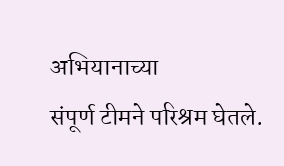अभियानाच्या
संपूर्ण टीमने परिश्रम घेतले.